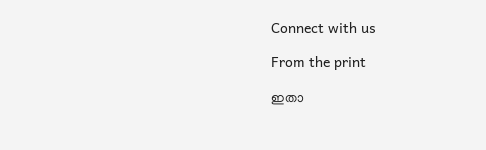Connect with us

From the print

ഇതാ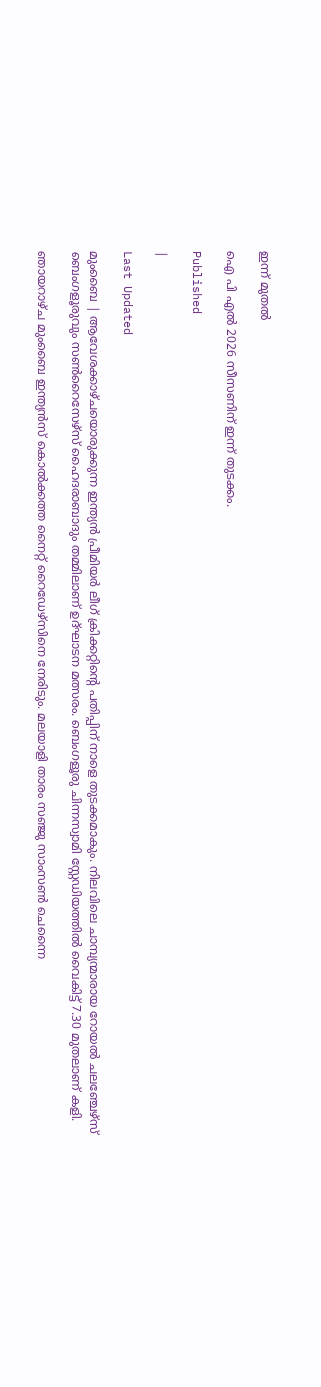ഇന്ന് മുതൽ

ഐ പി എൽ 2026 സീസണിന് ഇന്ന് തുടക്കം.

Published

|

Last Updated

മുംബൈ | ആവേശക്കാഴ്ചയൊരുക്കുന്ന ഇന്ത്യന്‍ പ്രീമിയര്‍ ലീഗ് ക്രിക്കറ്റിന്റെ പതിപ്പിന് നാളെ തുടക്കമാകും. നിലവിലെ ചാമ്പ്യന്മാരായ റോയല്‍ ചലഞ്ചേഴ്സ് ബെംഗളൂരുവും സണ്‍റൈസേഴ്സ് ഹൈദരാബാദും തമ്മിലാണ് ഉദ്ഘാടന മത്സരം. ബെംഗളൂരു ചിന്നസ്വാമി സ്റ്റേഡിയത്തില്‍ വൈകിട്ട് 7.30 മുതലാണ് കളി.

ഞായറാഴ്ച മുംബൈ ഇന്ത്യന്‍സ് കൊല്‍ക്കത്ത നൈറ്റ് റൈഡേഴ്സിനെ നേരിടും. മലയാളി താരം സഞ്ജു സാംസണ്‍ ചെന്നൈ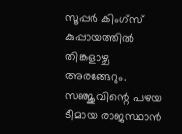സൂപ്പര്‍ കിംഗ്സ് കുപ്പായത്തില്‍ തിങ്കളാഴ്ച അരങ്ങേറും. സഞ്ജുവിന്റെ പഴയ ടീമായ രാജസ്ഥാന്‍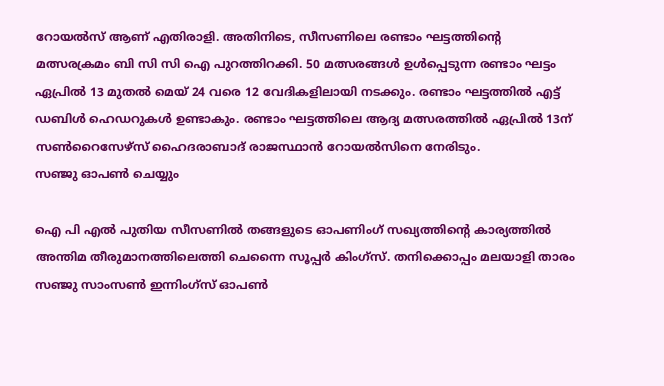റോയല്‍സ് ആണ് എതിരാളി. അതിനിടെ, സീസണിലെ രണ്ടാം ഘട്ടത്തിന്റെ മത്സരക്രമം ബി സി സി ഐ പുറത്തിറക്കി. 50 മത്സരങ്ങള്‍ ഉള്‍പ്പെടുന്ന രണ്ടാം ഘട്ടം ഏപ്രില്‍ 13 മുതല്‍ മെയ് 24 വരെ 12 വേദികളിലായി നടക്കും. രണ്ടാം ഘട്ടത്തില്‍ എട്ട് ഡബിള്‍ ഹെഡറുകള്‍ ഉണ്ടാകും. രണ്ടാം ഘട്ടത്തിലെ ആദ്യ മത്സരത്തില്‍ ഏപ്രില്‍ 13ന് സണ്‍റൈസേഴ്‌സ് ഹൈദരാബാദ് രാജസ്ഥാന്‍ റോയല്‍സിനെ നേരിടും.
സഞ്ജു ഓപണ്‍ ചെയ്യും

ഐ പി എല്‍ പുതിയ സീസണില്‍ തങ്ങളുടെ ഓപണിംഗ് സഖ്യത്തിന്റെ കാര്യത്തില്‍ അന്തിമ തീരുമാനത്തിലെത്തി ചെന്നൈ സൂപ്പര്‍ കിംഗ്‌സ്. തനിക്കൊപ്പം മലയാളി താരം സഞ്ജു സാംസണ്‍ ഇന്നിംഗ്സ് ഓപണ്‍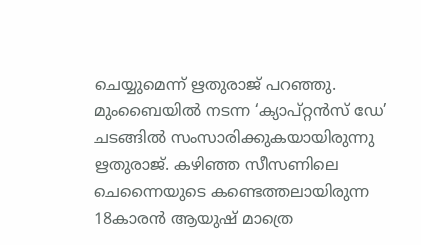ചെയ്യുമെന്ന് ഋതുരാജ് പറഞ്ഞു. മുംബൈയില്‍ നടന്ന ‘ക്യാപ്റ്റന്‍സ് ഡേ’ ചടങ്ങില്‍ സംസാരിക്കുകയായിരുന്നു ഋതുരാജ്. കഴിഞ്ഞ സീസണിലെ ചെന്നൈയുടെ കണ്ടെത്തലായിരുന്ന 18കാരന്‍ ആയുഷ് മാത്രെ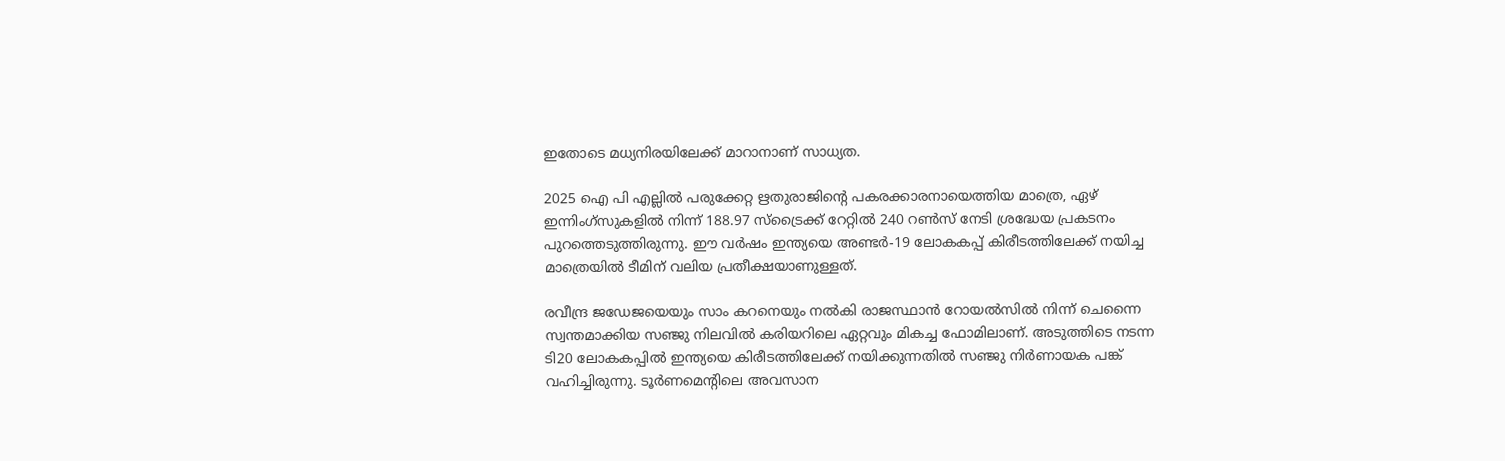ഇതോടെ മധ്യനിരയിലേക്ക് മാറാനാണ് സാധ്യത.

2025 ഐ പി എല്ലില്‍ പരുക്കേറ്റ ഋതുരാജിന്റെ പകരക്കാരനായെത്തിയ മാത്രെ, ഏഴ് ഇന്നിംഗ്‌സുകളില്‍ നിന്ന് 188.97 സ്ട്രൈക്ക് റേറ്റില്‍ 240 റണ്‍സ് നേടി ശ്രദ്ധേയ പ്രകടനം പുറത്തെടുത്തിരുന്നു. ഈ വര്‍ഷം ഇന്ത്യയെ അണ്ടര്‍-19 ലോകകപ്പ് കിരീടത്തിലേക്ക് നയിച്ച മാത്രെയില്‍ ടീമിന് വലിയ പ്രതീക്ഷയാണുള്ളത്.

രവീന്ദ്ര ജഡേജയെയും സാം കറനെയും നല്‍കി രാജസ്ഥാന്‍ റോയല്‍സില്‍ നിന്ന് ചെന്നൈ സ്വന്തമാക്കിയ സഞ്ജു നിലവില്‍ കരിയറിലെ ഏറ്റവും മികച്ച ഫോമിലാണ്. അടുത്തിടെ നടന്ന ടി20 ലോകകപ്പില്‍ ഇന്ത്യയെ കിരീടത്തിലേക്ക് നയിക്കുന്നതില്‍ സഞ്ജു നിര്‍ണായക പങ്ക് വഹിച്ചിരുന്നു. ടൂര്‍ണമെന്റിലെ അവസാന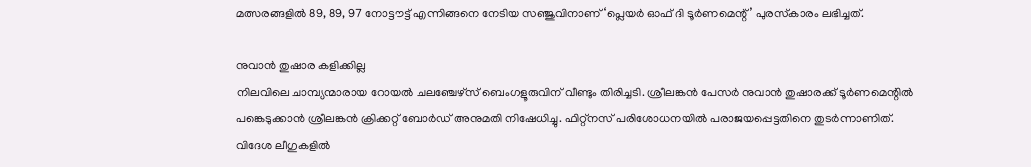മത്സരങ്ങളില്‍ 89, 89, 97 നോട്ടൗട്ട് എന്നിങ്ങനെ നേടിയ സഞ്ജുവിനാണ് ‘പ്ലെയര്‍ ഓഫ് ദി ടൂര്‍ണമെന്റ്’ പുരസ്‌കാരം ലഭിച്ചത്.

നുവാന്‍ തുഷാര കളിക്കില്ല
നിലവിലെ ചാമ്പ്യന്മാരായ റോയല്‍ ചലഞ്ചേഴ്‌സ് ബെംഗളൂരുവിന് വീണ്ടും തിരിച്ചടി. ശ്രീലങ്കന്‍ പേസര്‍ നുവാന്‍ തുഷാരക്ക് ടൂര്‍ണമെന്റില്‍ പങ്കെടുക്കാന്‍ ശ്രീലങ്കന്‍ ക്രിക്കറ്റ് ബോര്‍ഡ് അനുമതി നിഷേധിച്ചു. ഫിറ്റ്‌നസ് പരിശോധനയില്‍ പരാജയപ്പെട്ടതിനെ തുടര്‍ന്നാണിത്. വിദേശ ലീഗുകളില്‍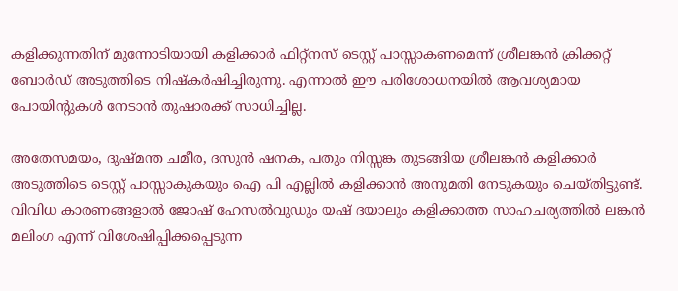കളിക്കുന്നതിന് മുന്നോടിയായി കളിക്കാര്‍ ഫിറ്റ്‌നസ് ടെസ്റ്റ് പാസ്സാകണമെന്ന് ശ്രീലങ്കന്‍ ക്രിക്കറ്റ് ബോര്‍ഡ് അടുത്തിടെ നിഷ്‌കര്‍ഷിച്ചിരുന്നു. എന്നാല്‍ ഈ പരിശോധനയില്‍ ആവശ്യമായ പോയിന്റുകള്‍ നേടാന്‍ തുഷാരക്ക് സാധിച്ചില്ല.

അതേസമയം, ദുഷ്മന്ത ചമീര, ദസുന്‍ ഷനക, പതും നിസ്സങ്ക തുടങ്ങിയ ശ്രീലങ്കന്‍ കളിക്കാര്‍ അടുത്തിടെ ടെസ്റ്റ് പാസ്സാകുകയും ഐ പി എല്ലില്‍ കളിക്കാന്‍ അനുമതി നേടുകയും ചെയ്തിട്ടുണ്ട്.
വിവിധ കാരണങ്ങളാല്‍ ജോഷ് ഹേസല്‍വുഡും യഷ് ദയാലും കളിക്കാത്ത സാഹചര്യത്തില്‍ ലങ്കന്‍ മലിംഗ എന്ന് വിശേഷിപ്പിക്കപ്പെടുന്ന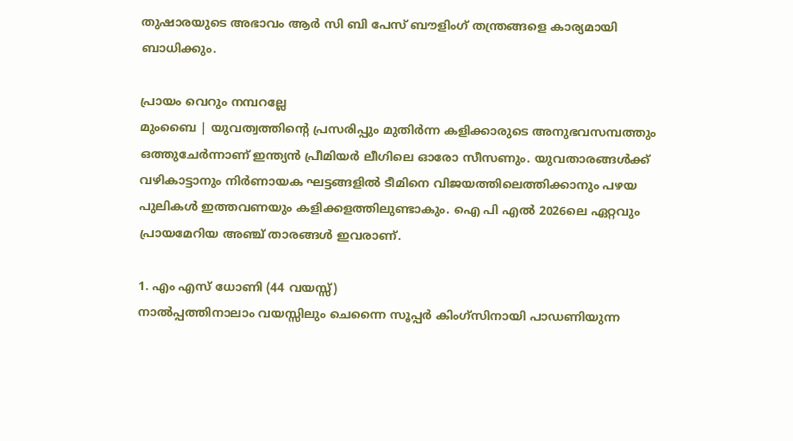തുഷാരയുടെ അഭാവം ആര്‍ സി ബി പേസ് ബൗളിംഗ് തന്ത്രങ്ങളെ കാര്യമായി ബാധിക്കും.

പ്രായം വെറും നമ്പറല്ലേ
മുംബൈ | യുവത്വത്തിന്റെ പ്രസരിപ്പും മുതിര്‍ന്ന കളിക്കാരുടെ അനുഭവസമ്പത്തും ഒത്തുചേര്‍ന്നാണ് ഇന്ത്യന്‍ പ്രീമിയര്‍ ലീഗിലെ ഓരോ സീസണും. യുവതാരങ്ങള്‍ക്ക് വഴികാട്ടാനും നിര്‍ണായക ഘട്ടങ്ങളില്‍ ടീമിനെ വിജയത്തിലെത്തിക്കാനും പഴയ പുലികള്‍ ഇത്തവണയും കളിക്കളത്തിലുണ്ടാകും. ഐ പി എല്‍ 2026ലെ ഏറ്റവും പ്രായമേറിയ അഞ്ച് താരങ്ങള്‍ ഇവരാണ്.

1. എം എസ് ധോണി (44 വയസ്സ്)
നാല്‍പ്പത്തിനാലാം വയസ്സിലും ചെന്നൈ സൂപ്പര്‍ കിംഗ്‌സിനായി പാഡണിയുന്ന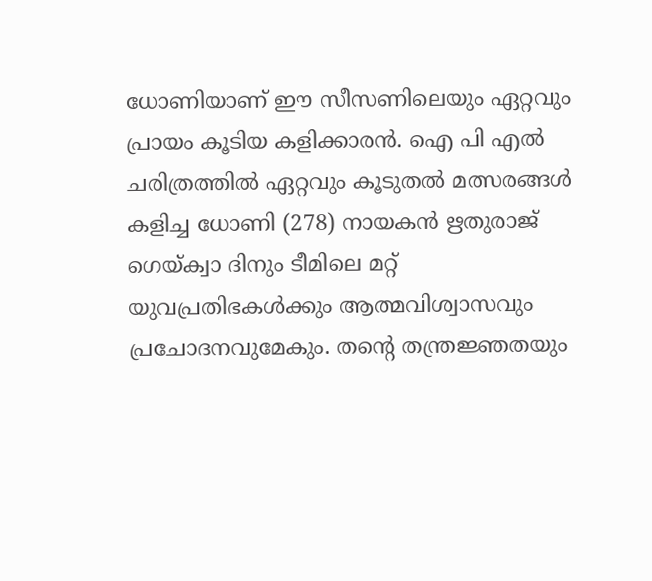ധോണിയാണ് ഈ സീസണിലെയും ഏറ്റവും പ്രായം കൂടിയ കളിക്കാരന്‍. ഐ പി എല്‍ ചരിത്രത്തില്‍ ഏറ്റവും കൂടുതല്‍ മത്സരങ്ങള്‍ കളിച്ച ധോണി (278) നായകന്‍ ഋതുരാജ് ഗെയ്ക്വാ ദിനും ടീമിലെ മറ്റ് യുവപ്രതിഭകള്‍ക്കും ആത്മവിശ്വാസവും പ്രചോദനവുമേകും. തന്റെ തന്ത്രജ്ഞതയും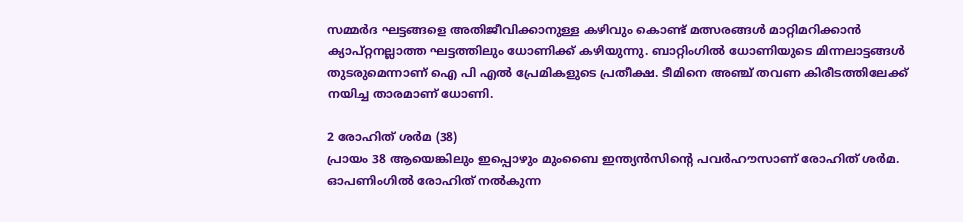സമ്മര്‍ദ ഘട്ടങ്ങളെ അതിജീവിക്കാനുള്ള കഴിവും കൊണ്ട് മത്സരങ്ങള്‍ മാറ്റിമറിക്കാന്‍ ക്യാപ്റ്റനല്ലാത്ത ഘട്ടത്തിലും ധോണിക്ക് കഴിയുന്നു. ബാറ്റിംഗില്‍ ധോണിയുടെ മിന്നലാട്ടങ്ങള്‍ തുടരുമെന്നാണ് ഐ പി എല്‍ പ്രേമികളുടെ പ്രതീക്ഷ. ടീമിനെ അഞ്ച് തവണ കിരീടത്തിലേക്ക് നയിച്ച താരമാണ് ധോണി.

2 രോഹിത് ശര്‍മ (38)
പ്രായം 38 ആയെങ്കിലും ഇപ്പൊഴും മുംബൈ ഇന്ത്യന്‍സിന്റെ പവര്‍ഹൗസാണ് രോഹിത് ശര്‍മ. ഓപണിംഗില്‍ രോഹിത് നല്‍കുന്ന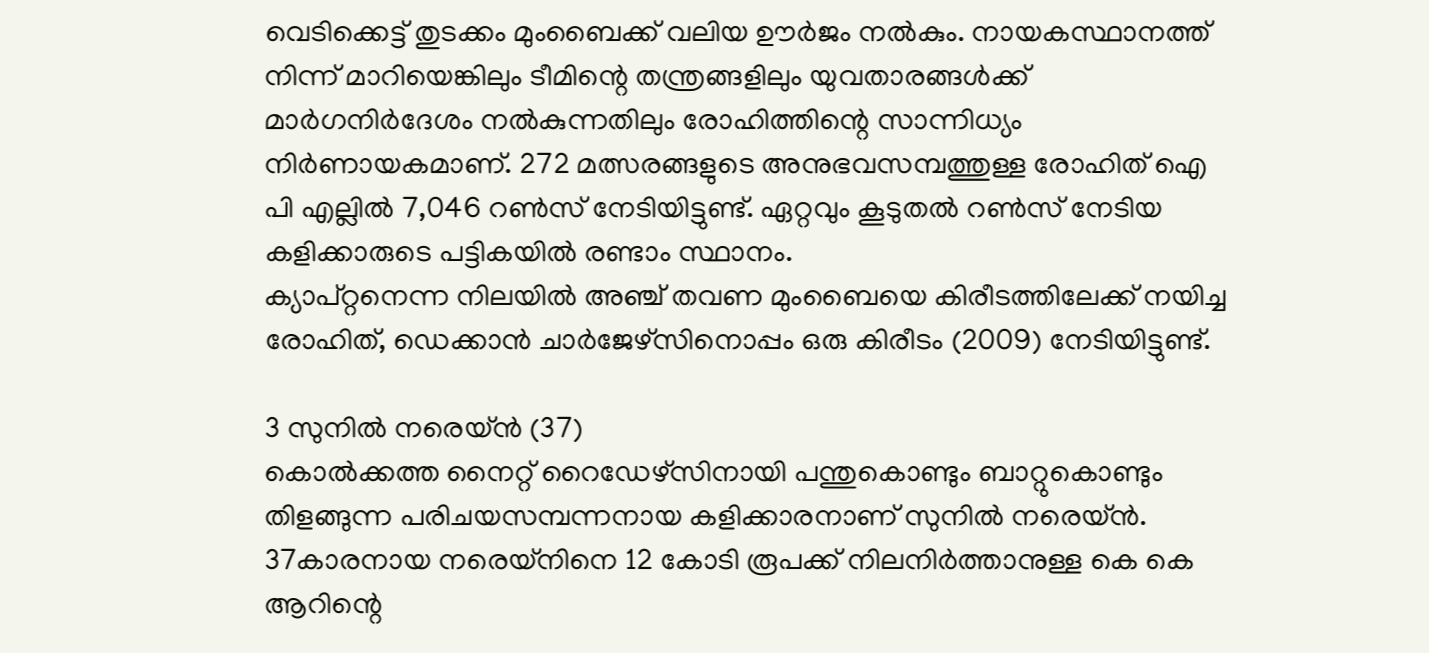വെടിക്കെട്ട് തുടക്കം മുംബൈക്ക് വലിയ ഊര്‍ജം നല്‍കും. നായകസ്ഥാനത്ത് നിന്ന് മാറിയെങ്കിലും ടീമിന്റെ തന്ത്രങ്ങളിലും യുവതാരങ്ങള്‍ക്ക് മാര്‍ഗനിര്‍ദേശം നല്‍കുന്നതിലും രോഹിത്തിന്റെ സാന്നിധ്യം നിര്‍ണായകമാണ്. 272 മത്സരങ്ങളുടെ അനുഭവസമ്പത്തുള്ള രോഹിത് ഐ പി എല്ലില്‍ 7,046 റണ്‍സ് നേടിയിട്ടുണ്ട്. ഏറ്റവും കൂടുതല്‍ റണ്‍സ് നേടിയ കളിക്കാരുടെ പട്ടികയില്‍ രണ്ടാം സ്ഥാനം.
ക്യാപ്റ്റനെന്ന നിലയില്‍ അഞ്ച് തവണ മുംബൈയെ കിരീടത്തിലേക്ക് നയിച്ച രോഹിത്, ഡെക്കാന്‍ ചാര്‍ജേഴ്സിനൊപ്പം ഒരു കിരീടം (2009) നേടിയിട്ടുണ്ട്.

3 സുനില്‍ നരെയ്ന്‍ (37)
കൊല്‍ക്കത്ത നൈറ്റ് റൈഡേഴ്സിനായി പന്തുകൊണ്ടും ബാറ്റുകൊണ്ടും തിളങ്ങുന്ന പരിചയസമ്പന്നനായ കളിക്കാരനാണ് സുനില്‍ നരെയ്ന്‍. 37കാരനായ നരെയ്നിനെ 12 കോടി രൂപക്ക് നിലനിര്‍ത്താനുള്ള കെ കെ ആറിന്റെ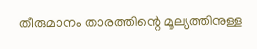തീരുമാനം താരത്തിന്റെ മൂല്യത്തിനുള്ള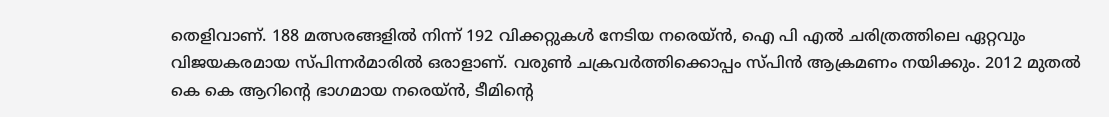തെളിവാണ്. 188 മത്സരങ്ങളില്‍ നിന്ന് 192 വിക്കറ്റുകള്‍ നേടിയ നരെയ്ന്‍, ഐ പി എല്‍ ചരിത്രത്തിലെ ഏറ്റവും വിജയകരമായ സ്പിന്നര്‍മാരില്‍ ഒരാളാണ്. വരുണ്‍ ചക്രവര്‍ത്തിക്കൊപ്പം സ്പിന്‍ ആക്രമണം നയിക്കും. 2012 മുതല്‍ കെ കെ ആറിന്റെ ഭാഗമായ നരെയ്ന്‍, ടീമിന്റെ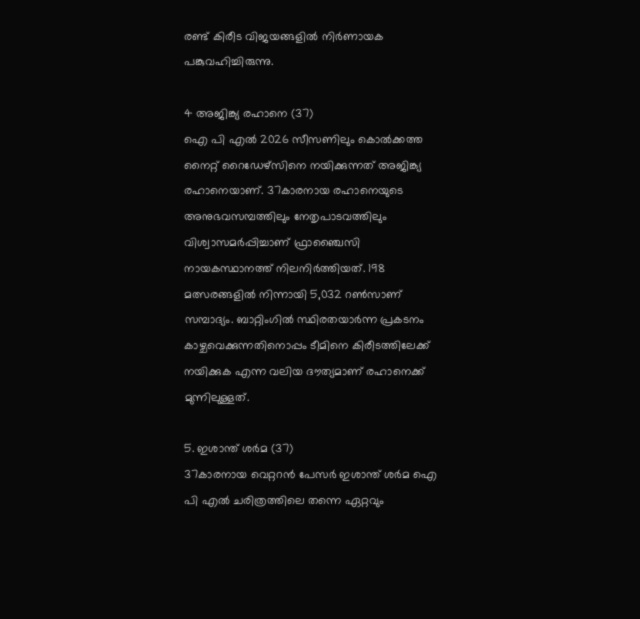രണ്ട് കിരീട വിജയങ്ങളില്‍ നിര്‍ണായക പങ്കുവഹിച്ചിരുന്നു.

4 അജിങ്ക്യ രഹാനെ (37)
ഐ പി എല്‍ 2026 സീസണിലും കൊല്‍ക്കത്ത നൈറ്റ് റൈഡേഴ്‌സിനെ നയിക്കുന്നത് അജിങ്ക്യ രഹാനെയാണ്. 37കാരനായ രഹാനെയുടെ അനുഭവസമ്പത്തിലും നേതൃപാടവത്തിലും വിശ്വാസമര്‍പ്പിച്ചാണ് ഫ്രാഞ്ചൈസി നായകസ്ഥാനത്ത് നിലനിര്‍ത്തിയത്. 198 മത്സരങ്ങളില്‍ നിന്നായി 5,032 റണ്‍സാണ് സമ്പാദ്യം. ബാറ്റിംഗില്‍ സ്ഥിരതയാര്‍ന്ന പ്രകടനം കാഴ്ചവെക്കുന്നതിനൊപ്പം ടീമിനെ കിരീടത്തിലേക്ക് നയിക്കുക എന്ന വലിയ ദൗത്യമാണ് രഹാനെക്ക് മുന്നിലുള്ളത്.

5. ഇശാന്ത് ശര്‍മ (37)
37കാരനായ വെറ്ററന്‍ പേസര്‍ ഇശാന്ത് ശര്‍മ ഐ പി എല്‍ ചരിത്രത്തിലെ തന്നെ ഏറ്റവും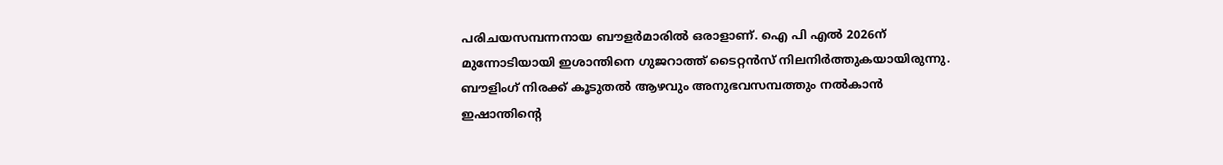പരിചയസമ്പന്നനായ ബൗളര്‍മാരില്‍ ഒരാളാണ്. ഐ പി എല്‍ 2026ന് മുന്നോടിയായി ഇശാന്തിനെ ഗുജറാത്ത് ടൈറ്റന്‍സ് നിലനിര്‍ത്തുകയായിരുന്നു. ബൗളിംഗ് നിരക്ക് കൂടുതല്‍ ആഴവും അനുഭവസമ്പത്തും നല്‍കാന്‍ ഇഷാന്തിന്റെ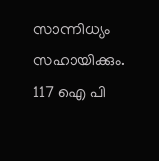സാന്നിധ്യം സഹായിക്കും. 117 ഐ പി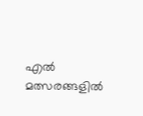എല്‍ മത്സരങ്ങളില്‍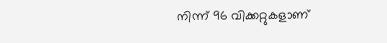നിന്ന് 96 വിക്കറ്റുകളാണ്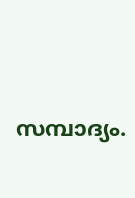സമ്പാദ്യം.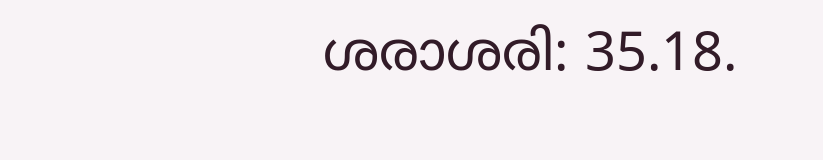ശരാശരി: 35.18.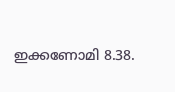ഇക്കണോമി 8.38.